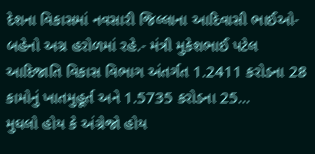દેશના વિકાસમાં નવસારી જિલ્લાના આદિવાસી ભાઈઓ-બહેનો અગ્ર હરોળમાં રહે.- મંત્રી મુકેશભાઈ પટેલ આદિજાતિ વિકાસ વિભાગ અંતર્ગત 1.2411 કરોડના 28 કામોનું ખાતમુહૂર્ત અને 1.5735 કરોડના 25...
મુઘલો હોય કે અંગ્રેજો હોય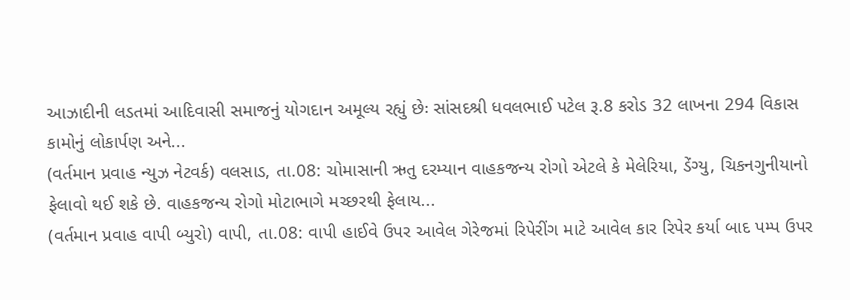આઝાદીની લડતમાં આદિવાસી સમાજનું યોગદાન અમૂલ્ય રહ્યું છેઃ સાંસદશ્રી ધવલભાઈ પટેલ રૂ.8 કરોડ 32 લાખના 294 વિકાસ કામોનું લોકાર્પણ અને...
(વર્તમાન પ્રવાહ ન્યુઝ નેટવર્ક) વલસાડ, તા.08: ચોમાસાની ઋતુ દરમ્યાન વાહકજન્ય રોગો એટલે કે મેલેરિયા, ડેંગ્યુ, ચિકનગુનીયાનો ફેલાવો થઈ શકે છે. વાહકજન્ય રોગો મોટાભાગે મચ્છરથી ફેલાય...
(વર્તમાન પ્રવાહ વાપી બ્યુરો) વાપી, તા.08: વાપી હાઈવે ઉપર આવેલ ગેરેજમાં રિપેરીંગ માટે આવેલ કાર રિપેર કર્યા બાદ પમ્પ ઉપર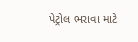પેટ્રોલ ભરાવા માટે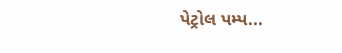પેટ્રોલ પમ્પ...